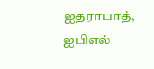ஐதராபாத்,
ஐபிஎல்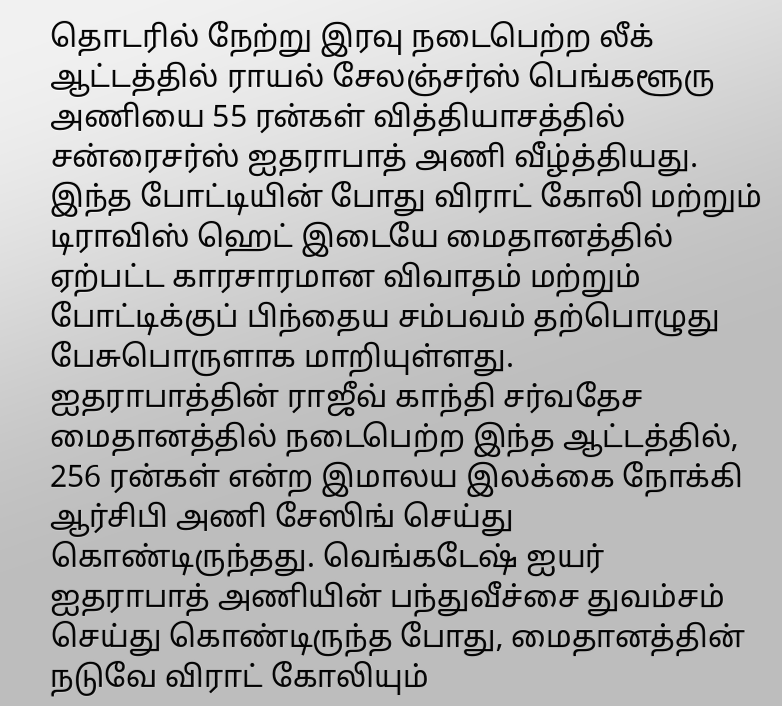தொடரில் நேற்று இரவு நடைபெற்ற லீக் ஆட்டத்தில் ராயல் சேலஞ்சர்ஸ் பெங்களூரு அணியை 55 ரன்கள் வித்தியாசத்தில் சன்ரைசர்ஸ் ஐதராபாத் அணி வீழ்த்தியது. இந்த போட்டியின் போது விராட் கோலி மற்றும் டிராவிஸ் ஹெட் இடையே மைதானத்தில் ஏற்பட்ட காரசாரமான விவாதம் மற்றும் போட்டிக்குப் பிந்தைய சம்பவம் தற்பொழுது பேசுபொருளாக மாறியுள்ளது.
ஐதராபாத்தின் ராஜீவ் காந்தி சர்வதேச மைதானத்தில் நடைபெற்ற இந்த ஆட்டத்தில், 256 ரன்கள் என்ற இமாலய இலக்கை நோக்கி ஆர்சிபி அணி சேஸிங் செய்து கொண்டிருந்தது. வெங்கடேஷ் ஐயர் ஐதராபாத் அணியின் பந்துவீச்சை துவம்சம் செய்து கொண்டிருந்த போது, மைதானத்தின் நடுவே விராட் கோலியும்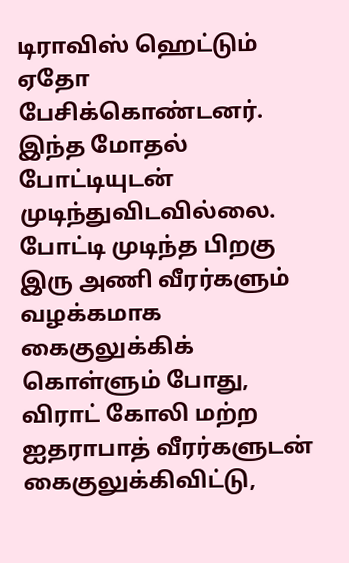டிராவிஸ் ஹெட்டும் ஏதோ பேசிக்கொண்டனர்.
இந்த மோதல் போட்டியுடன் முடிந்துவிடவில்லை. போட்டி முடிந்த பிறகு இரு அணி வீரர்களும் வழக்கமாக கைகுலுக்கிக் கொள்ளும் போது, விராட் கோலி மற்ற ஐதராபாத் வீரர்களுடன் கைகுலுக்கிவிட்டு,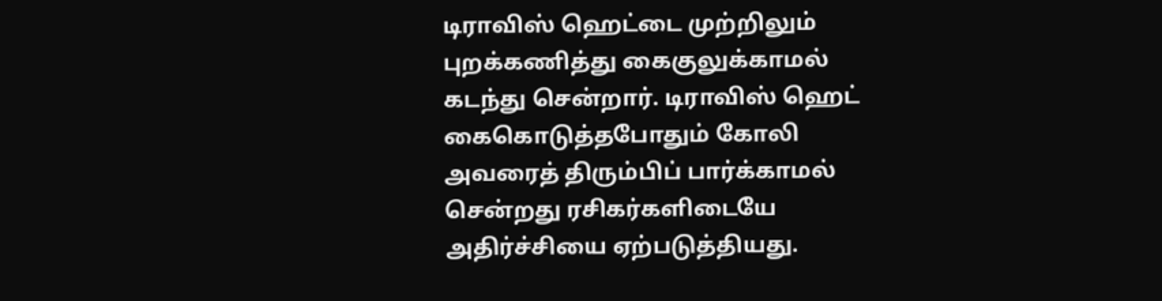டிராவிஸ் ஹெட்டை முற்றிலும் புறக்கணித்து கைகுலுக்காமல் கடந்து சென்றார். டிராவிஸ் ஹெட் கைகொடுத்தபோதும் கோலி அவரைத் திரும்பிப் பார்க்காமல் சென்றது ரசிகர்களிடையே அதிர்ச்சியை ஏற்படுத்தியது.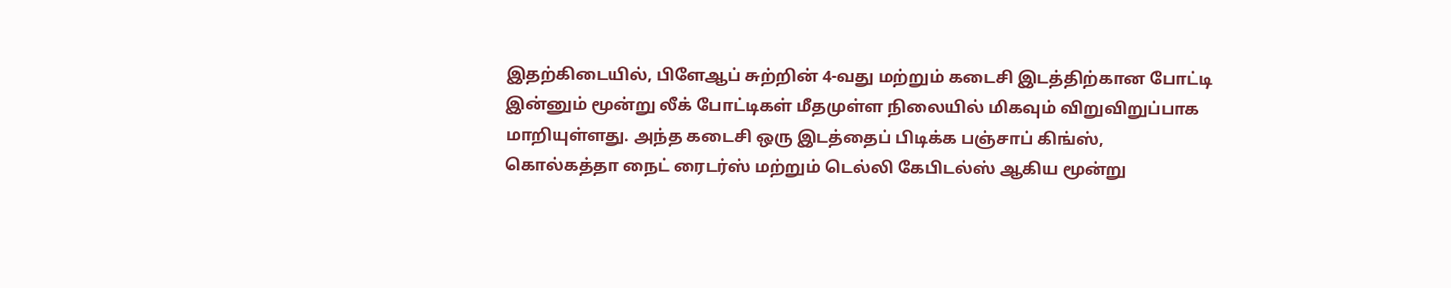இதற்கிடையில், பிளேஆப் சுற்றின் 4-வது மற்றும் கடைசி இடத்திற்கான போட்டி இன்னும் மூன்று லீக் போட்டிகள் மீதமுள்ள நிலையில் மிகவும் விறுவிறுப்பாக மாறியுள்ளது. அந்த கடைசி ஒரு இடத்தைப் பிடிக்க பஞ்சாப் கிங்ஸ், கொல்கத்தா நைட் ரைடர்ஸ் மற்றும் டெல்லி கேபிடல்ஸ் ஆகிய மூன்று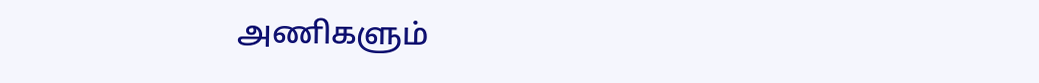அணிகளும்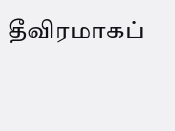தீவிரமாகப்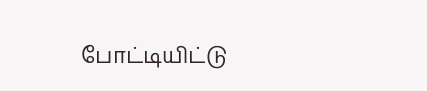போட்டியிட்டு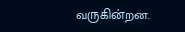வருகின்றன.